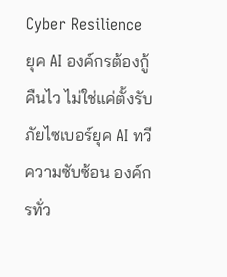Cyber Resilience ยุค AI องค์กรต้องกู้คืนไว ไม่ใช่แค่ตั้งรับ
ภัยไซเบอร์ยุค AI ทวีความซับซ้อน องค์กรทั่ว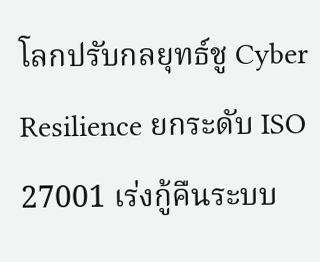โลกปรับกลยุทธ์ชู Cyber Resilience ยกระดับ ISO 27001 เร่งกู้คืนระบบ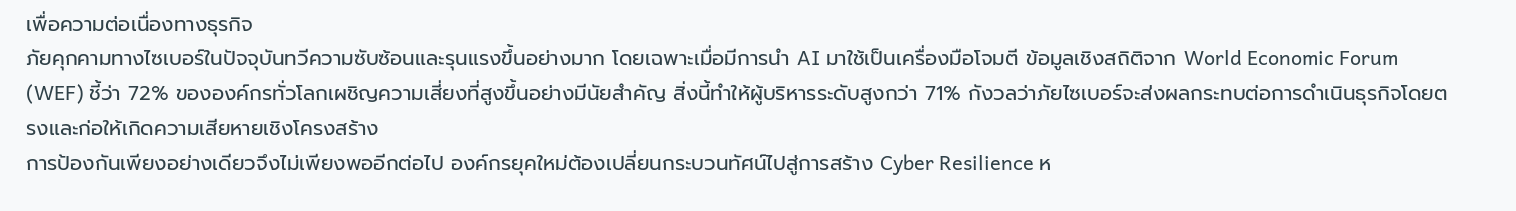เพื่อความต่อเนื่องทางธุรกิจ
ภัยคุกคามทางไซเบอร์ในปัจจุบันทวีความซับซ้อนและรุนแรงขึ้นอย่างมาก โดยเฉพาะเมื่อมีการนำ AI มาใช้เป็นเครื่องมือโจมตี ข้อมูลเชิงสถิติจาก World Economic Forum (WEF) ชี้ว่า 72% ขององค์กรทั่วโลกเผชิญความเสี่ยงที่สูงขึ้นอย่างมีนัยสำคัญ สิ่งนี้ทำให้ผู้บริหารระดับสูงกว่า 71% กังวลว่าภัยไซเบอร์จะส่งผลกระทบต่อการดำเนินธุรกิจโดยตรงและก่อให้เกิดความเสียหายเชิงโครงสร้าง
การป้องกันเพียงอย่างเดียวจึงไม่เพียงพออีกต่อไป องค์กรยุคใหม่ต้องเปลี่ยนกระบวนทัศน์ไปสู่การสร้าง Cyber Resilience ห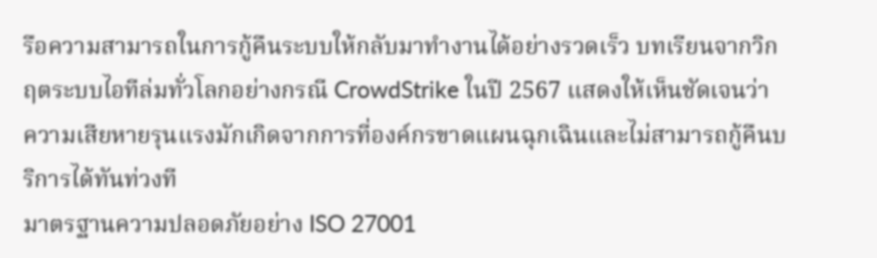รือความสามารถในการกู้คืนระบบให้กลับมาทำงานได้อย่างรวดเร็ว บทเรียนจากวิกฤตระบบไอทีล่มทั่วโลกอย่างกรณี CrowdStrike ในปี 2567 แสดงให้เห็นชัดเจนว่า ความเสียหายรุนแรงมักเกิดจากการที่องค์กรขาดแผนฉุกเฉินและไม่สามารถกู้คืนบริการได้ทันท่วงที
มาตรฐานความปลอดภัยอย่าง ISO 27001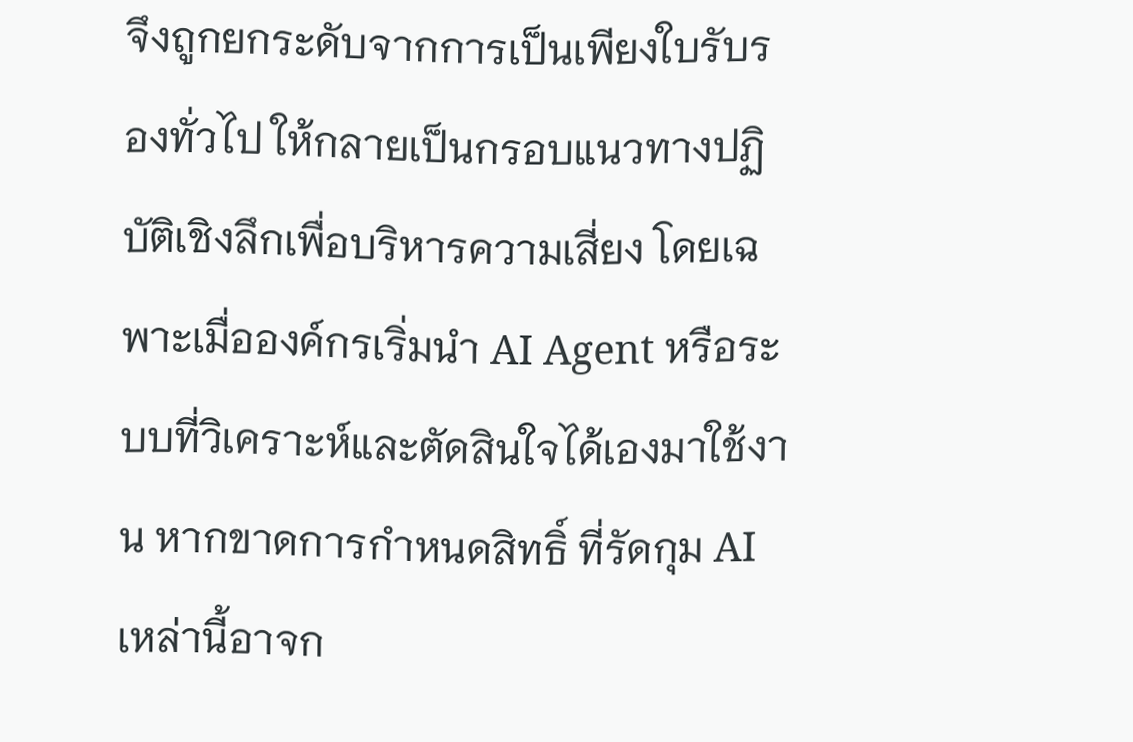จึงถูกยกระดับจากการเป็นเพียงใบรับรองทั่วไป ให้กลายเป็นกรอบแนวทางปฏิบัติเชิงลึกเพื่อบริหารความเสี่ยง โดยเฉพาะเมื่อองค์กรเริ่มนำ AI Agent หรือระบบที่วิเคราะห์และตัดสินใจได้เองมาใช้งาน หากขาดการกำหนดสิทธิ์ ที่รัดกุม AI เหล่านี้อาจก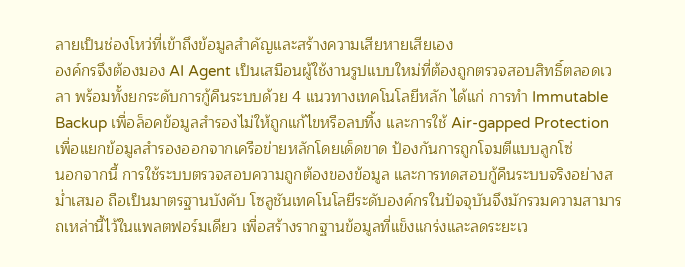ลายเป็นช่องโหว่ที่เข้าถึงข้อมูลสำคัญและสร้างความเสียหายเสียเอง
องค์กรจึงต้องมอง AI Agent เป็นเสมือนผู้ใช้งานรูปแบบใหม่ที่ต้องถูกตรวจสอบสิทธิ์ตลอดเวลา พร้อมทั้งยกระดับการกู้คืนระบบด้วย 4 แนวทางเทคโนโลยีหลัก ได้แก่ การทำ Immutable Backup เพื่อล็อคข้อมูลสำรองไม่ให้ถูกแก้ไขหรือลบทิ้ง และการใช้ Air-gapped Protection เพื่อแยกข้อมูลสำรองออกจากเครือข่ายหลักโดยเด็ดขาด ป้องกันการถูกโจมตีแบบลูกโซ่
นอกจากนี้ การใช้ระบบตรวจสอบความถูกต้องของข้อมูล และการทดสอบกู้คืนระบบจริงอย่างสม่ำเสมอ ถือเป็นมาตรฐานบังคับ โซลูชันเทคโนโลยีระดับองค์กรในปัจจุบันจึงมักรวมความสามารถเหล่านี้ไว้ในแพลตฟอร์มเดียว เพื่อสร้างรากฐานข้อมูลที่แข็งแกร่งและลดระยะเว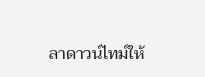ลาดาวน์ไทม์ให้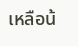เหลือน้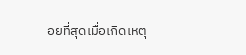อยที่สุดเมื่อเกิดเหตุ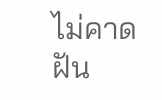ไม่คาดฝัน